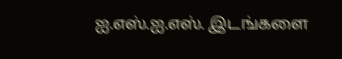ஐ.எஸ்.ஐ.எஸ். இடங்களை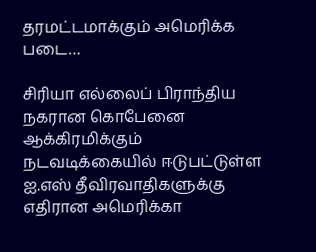தரமட்டமாக்கும் அமெரிக்க படை…

சிரியா எல்லைப் பிராந்திய நகரான கொபேனை ஆக்கிரமிக்கும் நடவடிக்கையில் ஈடுபட்டுள்ள ஐ.எஸ் தீவிரவாதிகளுக்கு எதிரான அமெரிக்கா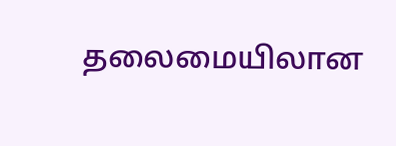தலைமையிலான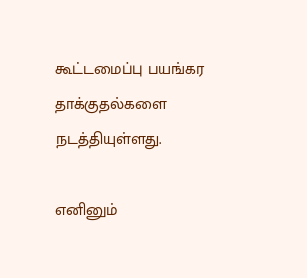கூட்டமைப்பு பயங்கர தாக்குதல்களை நடத்தியுள்ளது.

எனினும்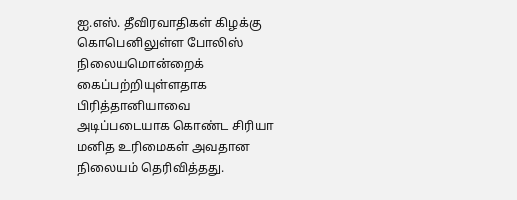ஐ.எஸ். தீவிரவாதிகள் கிழக்கு கொபெனிலுள்ள போலிஸ் நிலையமொன்றைக் கைப்பற்றியுள்ளதாக பிரித்தானியாவை அடிப்படையாக கொண்ட சிரியா மனித உரிமைகள் அவதான நிலையம் தெரிவித்தது.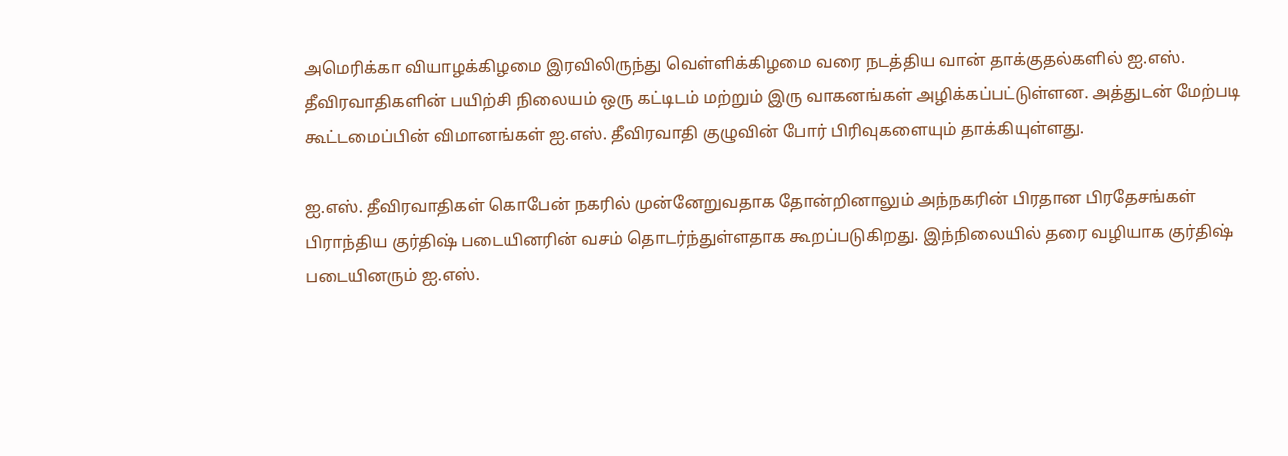அமெரிக்கா வியாழக்கிழமை இரவிலிருந்து வெள்ளிக்கிழமை வரை நடத்திய வான் தாக்குதல்களில் ஐ.எஸ். தீவிரவாதிகளின் பயிற்சி நிலையம் ஒரு கட்டிடம் மற்றும் இரு வாகனங்கள் அழிக்கப்பட்டுள்ளன. அத்துடன் மேற்படி கூட்டமைப்பின் விமானங்கள் ஐ.எஸ். தீவிரவாதி குழுவின் போர் பிரிவுகளையும் தாக்கியுள்ளது.

ஐ.எஸ். தீவிரவாதிகள் கொபேன் நகரில் முன்னேறுவதாக தோன்றினாலும் அந்நகரின் பிரதான பிரதேசங்கள் பிராந்திய குர்திஷ் படையினரின் வசம் தொடர்ந்துள்ளதாக கூறப்படுகிறது. இந்நிலையில் தரை வழியாக குர்திஷ் படையினரும் ஐ.எஸ்.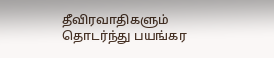தீவிரவாதிகளும் தொடர்ந்து பயங்கர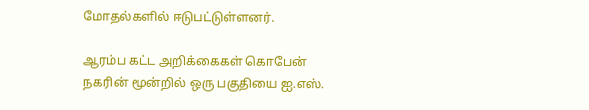மோதல்களில் ஈடுபட்டுள்ளனர்.

ஆரம்ப கட்ட அறிக்கைகள் கொபேன் நகரின் மூன்றில் ஒரு பகுதியை ஐ.எஸ்.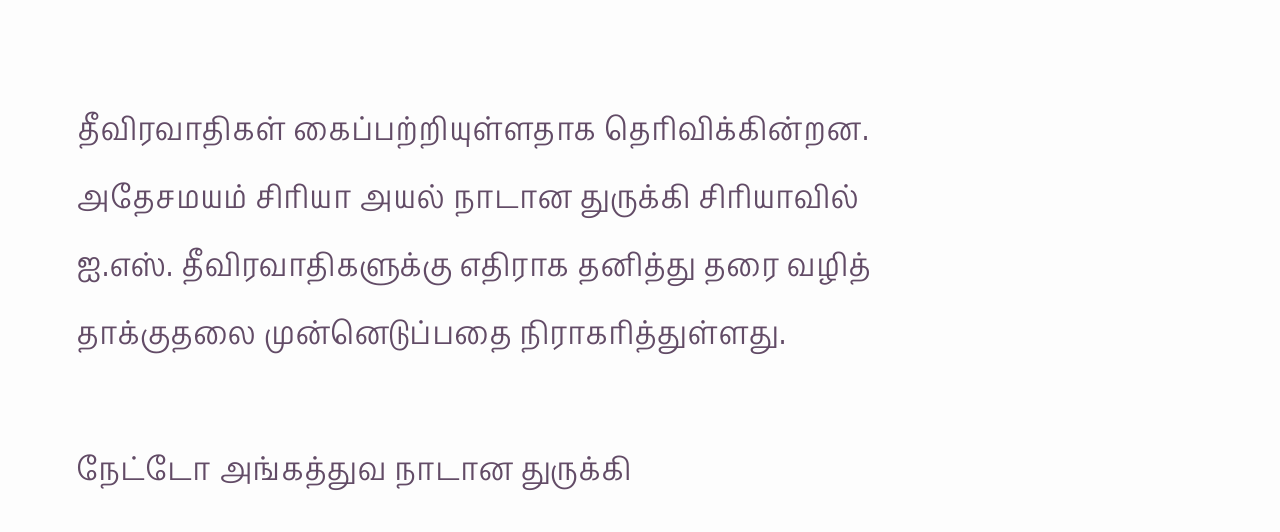தீவிரவாதிகள் கைப்பற்றியுள்ளதாக தெரிவிக்கின்றன. அதேசமயம் சிரியா அயல் நாடான துருக்கி சிரியாவில் ஐ.எஸ். தீவிரவாதிகளுக்கு எதிராக தனித்து தரை வழித் தாக்குதலை முன்னெடுப்பதை நிராகரித்துள்ளது.

நேட்டோ அங்கத்துவ நாடான துருக்கி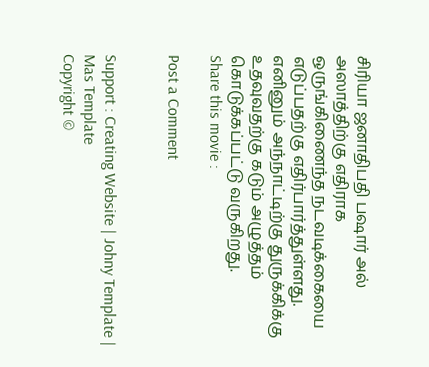சிரியா ஜனாதிபதி பஷார் அல் அஸாத்திற்கு எதிராக ஒருங்கிணைந்த நடவடிக்கையை எடுப்பதற்கு எதிர்பார்த்துள்ளது. எனினும் அந்நாட்டிற்கு துருக்கிக்கு உதவுவதற்கு கடும் அழுத்தம் கொடுக்கப்பட்டு வருகிறது.
Share this movie :

Post a Comment


Support : Creating Website | Johny Template | Mas Template
Copyright ©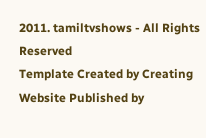2011. tamiltvshows - All Rights Reserved
Template Created by Creating Website Published by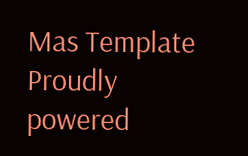Mas Template
Proudly powered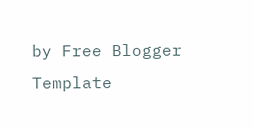by Free Blogger Template